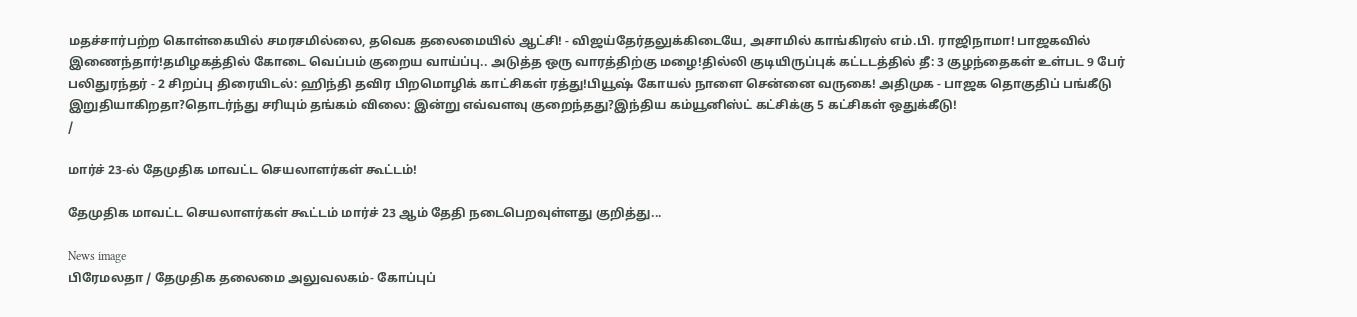மதச்சார்பற்ற கொள்கையில் சமரசமில்லை, தவெக தலைமையில் ஆட்சி! - விஜய்தேர்தலுக்கிடையே, அசாமில் காங்கிரஸ் எம்.பி. ராஜிநாமா! பாஜகவில் இணைந்தார்!தமிழகத்தில் கோடை வெப்பம் குறைய வாய்ப்பு.. அடுத்த ஒரு வாரத்திற்கு மழை!தில்லி குடியிருப்புக் கட்டடத்தில் தீ: 3 குழந்தைகள் உள்பட 9 பேர் பலிதுரந்தர் - 2 சிறப்பு திரையிடல்: ஹிந்தி தவிர பிறமொழிக் காட்சிகள் ரத்து!பியூஷ் கோயல் நாளை சென்னை வருகை! அதிமுக - பாஜக தொகுதிப் பங்கீடு இறுதியாகிறதா?தொடர்ந்து சரியும் தங்கம் விலை: இன்று எவ்வளவு குறைந்தது?இந்திய கம்யூனிஸ்ட் கட்சிக்கு 5 கட்சிகள் ஒதுக்கீடு!
/

மார்ச் 23-ல் தேமுதிக மாவட்ட செயலாளர்கள் கூட்டம்!

தேமுதிக மாவட்ட செயலாளர்கள் கூட்டம் மார்ச் 23 ஆம் தேதி நடைபெறவுள்ளது குறித்து...

News image
பிரேமலதா / தேமுதிக தலைமை அலுவலகம்- கோப்புப்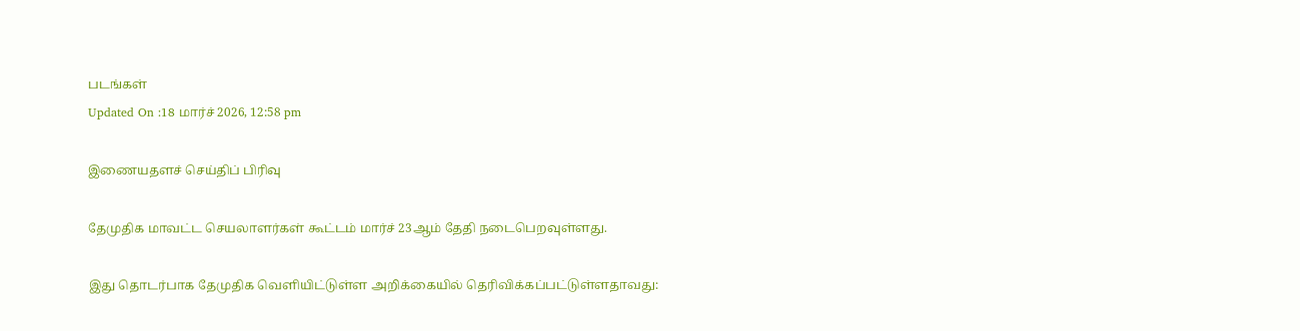படங்கள்
Updated On :18 மார்ச் 2026, 12:58 pm

இணையதளச் செய்திப் பிரிவு

தேமுதிக மாவட்ட செயலாளர்கள் கூட்டம் மார்ச் 23ஆம் தேதி நடைபெறவுள்ளது.

இது தொடர்பாக தேமுதிக வெளியிட்டுள்ள அறிக்கையில் தெரிவிக்கப்பட்டுள்ளதாவது: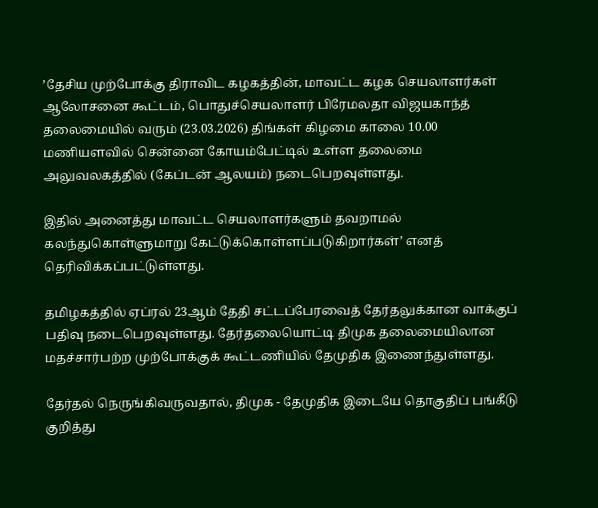’தேசிய முற்போக்கு திராவிட கழகத்தின், மாவட்ட கழக செயலாளர்கள் ஆலோசனை கூட்டம், பொதுச்செயலாளர் பிரேமலதா விஜயகாந்த் தலைமையில் வரும் (23.03.2026) திங்கள் கிழமை காலை 10.00 மணியளவில் சென்னை கோயம்பேட்டில் உள்ள தலைமை அலுவலகத்தில் (கேப்டன் ஆலயம்) நடைபெறவுள்ளது.

இதில் அனைத்து மாவட்ட செயலாளர்களும் தவறாமல் கலந்துகொள்ளுமாறு கேட்டுக்கொள்ளப்படுகிறார்கள்’ எனத் தெரிவிக்கப்பட்டுள்ளது.

தமிழகத்தில் ஏப்ரல் 23ஆம் தேதி சட்டப்பேரவைத் தேர்தலுக்கான வாக்குப் பதிவு நடைபெறவுள்ளது. தேர்தலையொட்டி திமுக தலைமையிலான மதச்சார்பற்ற முற்போக்குக் கூட்டணியில் தேமுதிக இணைந்துள்ளது.

தேர்தல் நெருங்கிவருவதால், திமுக - தேமுதிக இடையே தொகுதிப் பங்கீடு குறித்து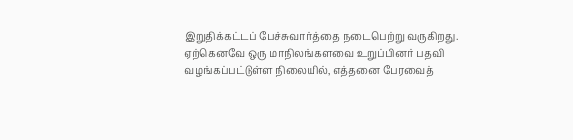இறுதிக்கட்டப் பேச்சுவார்த்தை நடைபெற்று வருகிறது. ஏற்கெனவே ஒரு மாநிலங்களவை உறுப்பினர் பதவி வழங்கப்பட்டுள்ள நிலையில், எத்தனை பேரவைத்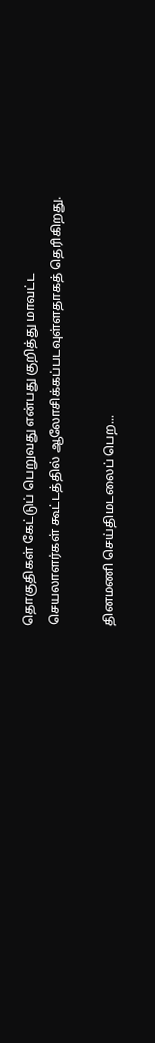தொகுதிகள் கேட்டுப் பெறுவது என்பது குறித்து மாவட்ட செயலாளர்கள் கூட்டத்தில் ஆலோசிக்கப்படவுள்ளதாகத் தெரிகிறது.

தினமணி செய்திமடலைப் பெற...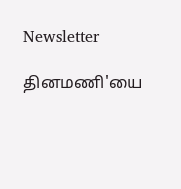Newsletter

தினமணி'யை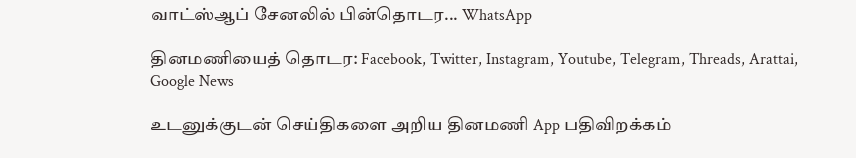வாட்ஸ்ஆப் சேனலில் பின்தொடர... WhatsApp

தினமணியைத் தொடர: Facebook, Twitter, Instagram, Youtube, Telegram, Threads, Arattai, Google News

உடனுக்குடன் செய்திகளை அறிய தினமணி App பதிவிறக்கம்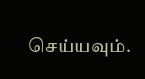செய்யவும்.